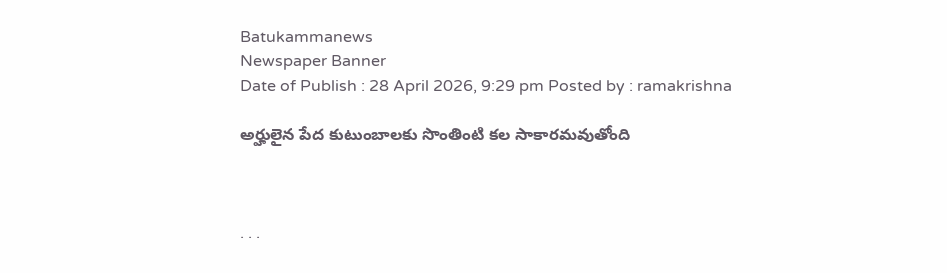Batukammanews
Newspaper Banner
Date of Publish : 28 April 2026, 9:29 pm Posted by : ramakrishna

అర్హులైన పేద కుటుంబాలకు సొంతింటి కల సాకారమవుతోంది



. . .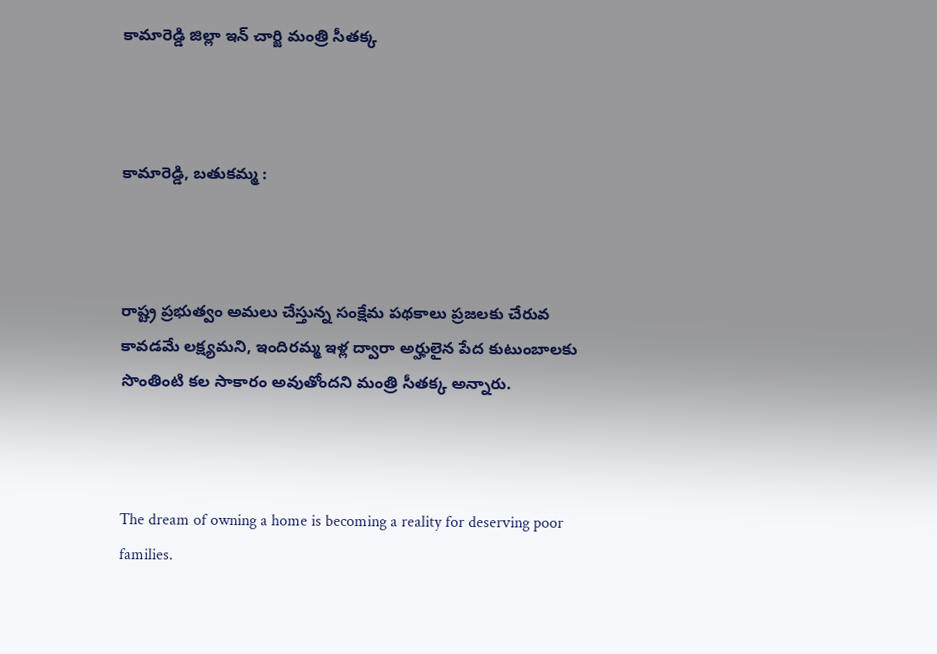కామారెడ్డి జిల్లా ఇన్ చార్జి మంత్రి సీతక్క



కామారెడ్డి, బతుకమ్మ :



రాష్ట్ర ప్రభుత్వం అమలు చేస్తున్న సంక్షేమ పథకాలు ప్రజలకు చేరువ కావడమే లక్ష్యమని, ఇందిరమ్మ ఇళ్ల ద్వారా అర్హులైన పేద కుటుంబాలకు సొంతింటి కల సాకారం అవుతోందని మంత్రి సీతక్క అన్నారు.



The dream of owning a home is becoming a reality for deserving poor families.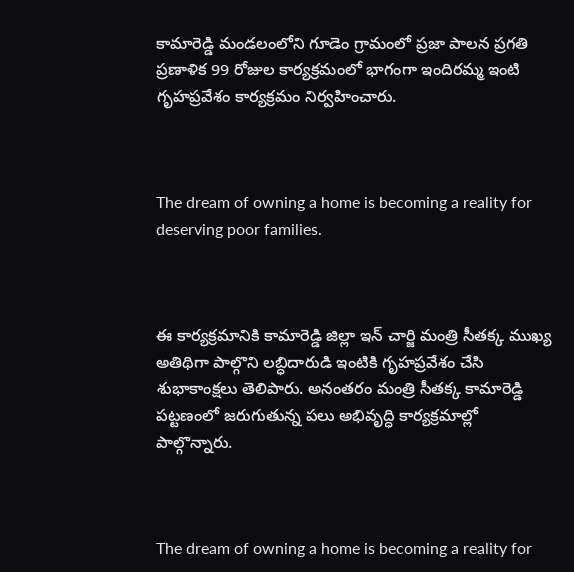కామారెడ్డి మండలంలోని గూడెం గ్రామంలో ప్రజా పాలన ప్రగతి ప్రణాళిక 99 రోజుల కార్యక్రమంలో భాగంగా ఇందిరమ్మ ఇంటి గృహప్రవేశం కార్యక్రమం నిర్వహించారు.



The dream of owning a home is becoming a reality for deserving poor families.



ఈ కార్యక్రమానికి కామారెడ్డి జిల్లా ఇన్‌ చార్జి మంత్రి సీతక్క ముఖ్య అతిథిగా పాల్గొని లబ్ధిదారుడి ఇంటికి గృహప్రవేశం చేసి శుభాకాంక్షలు తెలిపారు. అనంతరం మంత్రి సీతక్క కామారెడ్డి పట్టణంలో జరుగుతున్న పలు అభివృద్ధి కార్యక్రమాల్లో పాల్గొన్నారు.



The dream of owning a home is becoming a reality for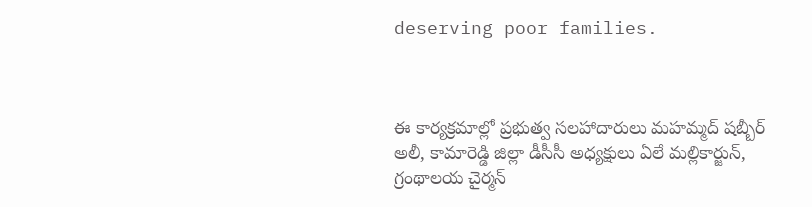deserving poor families.



ఈ కార్యక్రమాల్లో ప్రభుత్వ సలహాదారులు మహమ్మద్ షబ్బీర్ అలీ, కామారెడ్డి జిల్లా డీసీసీ అధ్యక్షులు ఏలే మల్లికార్జున్, గ్రంథాలయ చైర్మన్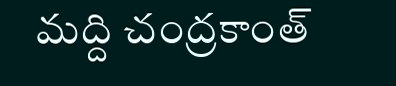మద్ది చంద్రకాంత్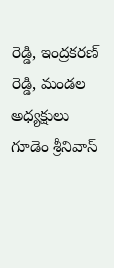రెడ్డి, ఇంద్రకరణ్ రెడ్డి, మండల అధ్యక్షులు గూడెం శ్రీనివాస్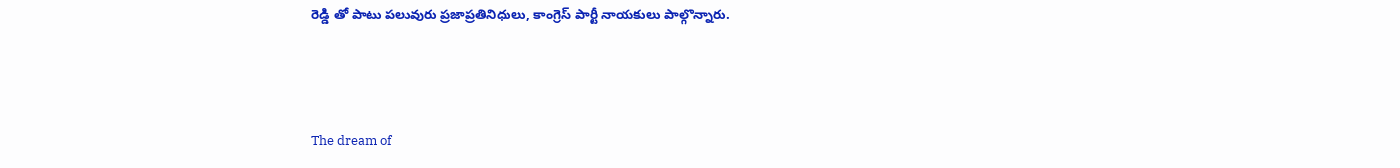రెడ్డి తో పాటు పలువురు ప్రజాప్రతినిధులు, కాంగ్రెస్ పార్టీ నాయకులు పాల్గొన్నారు.



The dream of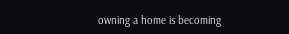owning a home is becoming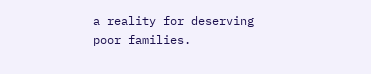a reality for deserving poor families.